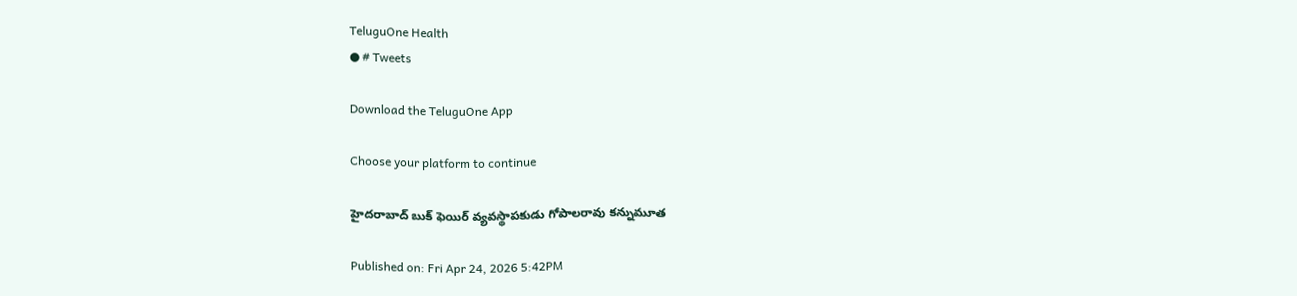TeluguOne Health
● # Tweets

Download the TeluguOne App

Choose your platform to continue

హైదరాబాద్ బుక్ ఫెయిర్ వ్యవస్థాపకుడు గోపాలరావు కన్నుమూత

Published on: Fri Apr 24, 2026 5:42PM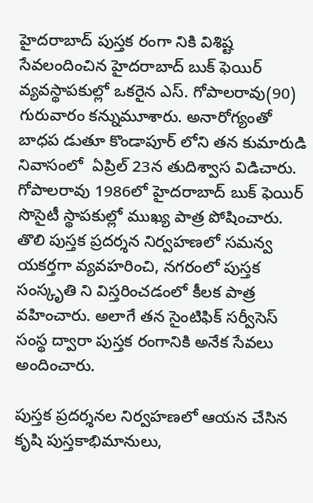హైదరాబాద్ పుస్తక రంగా నికి విశిష్ట సేవలందించిన హైదరాబాద్ బుక్ ఫెయిర్ వ్యవస్థాపకుల్లో ఒకరైన ఎస్. గోపాలరావు(90) గురువారం కన్నుమూశారు. అనారోగ్యంతో బాధప డుతూ కొండాపూర్ లోని తన కుమారుడి నివాసంలో  ఏప్రిల్ 23న తుదిశ్వాస విడిచారు. గోపాలరావు 1986లో హైదరాబాద్ బుక్ ఫెయిర్ సొసైటీ స్థాపకుల్లో ముఖ్య పాత్ర పోషించారు. తొలి పుస్తక ప్రదర్శన నిర్వహణలో సమన్వ యకర్తగా వ్యవహరించి, నగరంలో పుస్తక సంస్కృతి ని విస్తరించడంలో కీలక పాత్ర వహించారు. అలాగే తన సైంటిఫిక్ సర్వీసెస్ సంస్థ ద్వారా పుస్తక రంగానికి అనేక సేవలు అందించారు.

పుస్తక ప్రదర్శనల నిర్వహణలో ఆయన చేసిన కృషి పుస్తకాభిమానులు,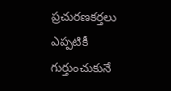ప్రచురణకర్తలు ఎప్పటికీ గుర్తుంచుకునే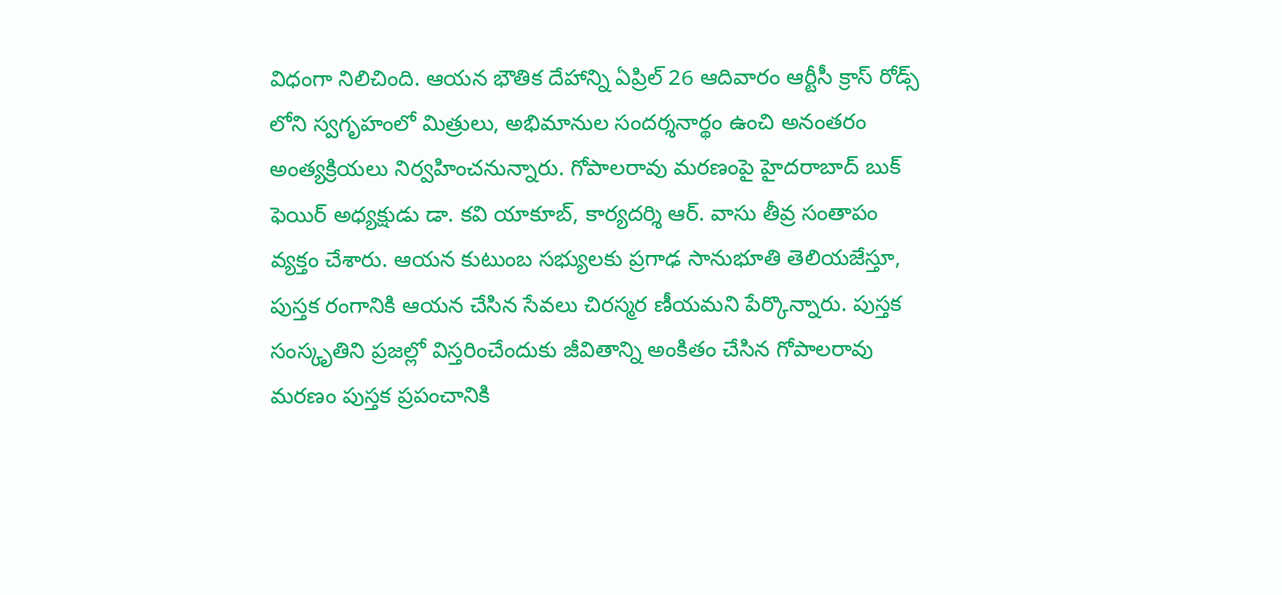విధంగా నిలిచింది. ఆయన భౌతిక దేహాన్ని ఏప్రిల్ 26 ఆదివారం ఆర్టీసీ క్రాస్ రోడ్స్ లోని స్వగృహంలో మిత్రులు, అభిమానుల సందర్శనార్థం ఉంచి అనంతరం అంత్యక్రియలు నిర్వహించనున్నారు. గోపాలరావు మరణంపై హైదరాబాద్ బుక్ ఫెయిర్ అధ్యక్షుడు డా. కవి యాకూబ్, కార్యదర్శి ఆర్. వాసు తీవ్ర సంతాపం వ్యక్తం చేశారు. ఆయన కుటుంబ సభ్యులకు ప్రగాఢ సానుభూతి తెలియజేస్తూ, పుస్తక రంగానికి ఆయన చేసిన సేవలు చిరస్మర ణీయమని పేర్కొన్నారు. పుస్తక సంస్కృతిని ప్రజల్లో విస్తరించేందుకు జీవితాన్ని అంకితం చేసిన గోపాలరావు మరణం పుస్తక ప్రపంచానికి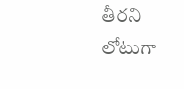తీరని లోటుగా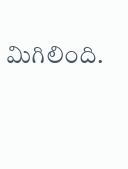మిగిలింది.